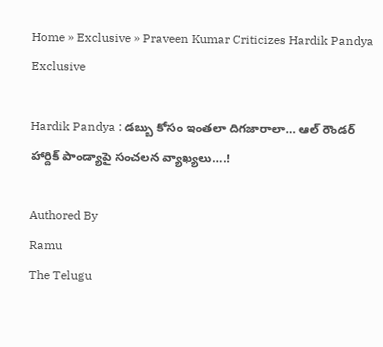Home » Exclusive » Praveen Kumar Criticizes Hardik Pandya
Exclusive

Hardik Pandya : డబ్బు కోసం ఇంతలా దిగజారాలా… ఆల్ రౌండర్ హార్దిక్ పాండ్యాపై సంచలన వ్యాఖ్యలు….!

Authored By
Ramu
The Telugu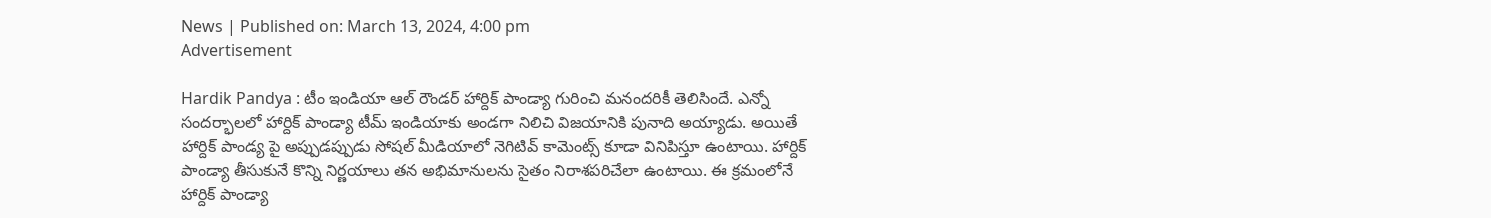News | Published on: March 13, 2024, 4:00 pm
Advertisement

Hardik Pandya : టీం ఇండియా ఆల్ రౌండర్ హార్దిక్ పాండ్యా గురించి మనందరికీ తెలిసిందే. ఎన్నో సందర్భాలలో హార్దిక్ పాండ్యా టీమ్ ఇండియాకు అండగా నిలిచి విజయానికి పునాది అయ్యాడు. అయితే హార్దిక్ పాండ్య పై అప్పుడప్పుడు సోషల్ మీడియాలో నెగిటివ్ కామెంట్స్ కూడా వినిపిస్తూ ఉంటాయి. హార్దిక్ పాండ్యా తీసుకునే కొన్ని నిర్ణయాలు తన అభిమానులను సైతం నిరాశపరిచేలా ఉంటాయి. ఈ క్రమంలోనే హార్దిక్ పాండ్యా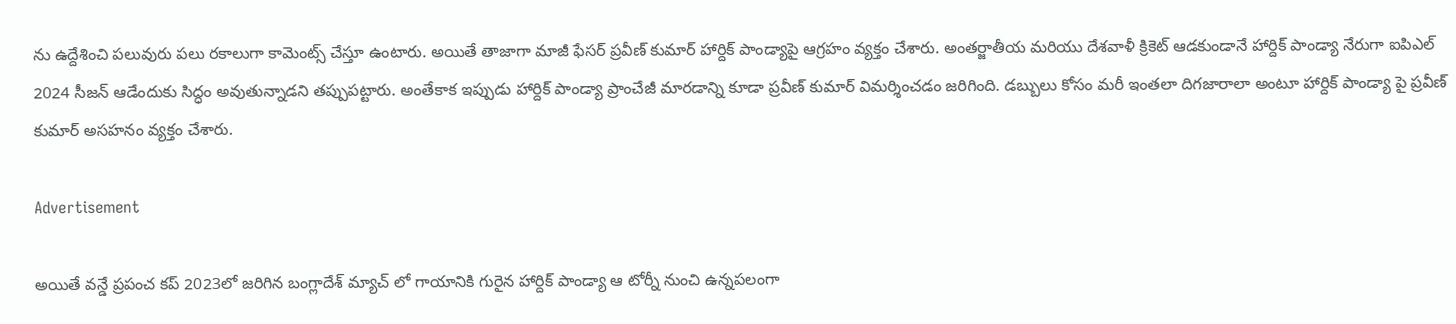ను ఉద్దేశించి పలువురు పలు రకాలుగా కామెంట్స్ చేస్తూ ఉంటారు. అయితే తాజాగా మాజీ ఫేసర్ ప్రవీణ్ కుమార్ హార్దిక్ పాండ్యాపై ఆగ్రహం వ్యక్తం చేశారు. అంతర్జాతీయ మరియు దేశవాళీ క్రికెట్ ఆడకుండానే హార్దిక్ పాండ్యా నేరుగా ఐపిఎల్ 2024 సీజన్ ఆడేందుకు సిద్ధం అవుతున్నాడని తప్పుపట్టారు. అంతేకాక ఇప్పుడు హార్దిక్ పాండ్యా ప్రాంచేజీ మారడాన్ని కూడా ప్రవీణ్ కుమార్ విమర్శించడం జరిగింది. డబ్బులు కోసం మరీ ఇంతలా దిగజారాలా అంటూ హార్దిక్ పాండ్యా పై ప్రవీణ్ కుమార్ అసహనం వ్యక్తం చేశారు.

Advertisement

అయితే వన్డే ప్రపంచ కప్ 2023లో జరిగిన బంగ్లాదేశ్ మ్యాచ్ లో గాయానికి గురైన హార్దిక్ పాండ్యా ఆ టోర్నీ నుంచి ఉన్నపలంగా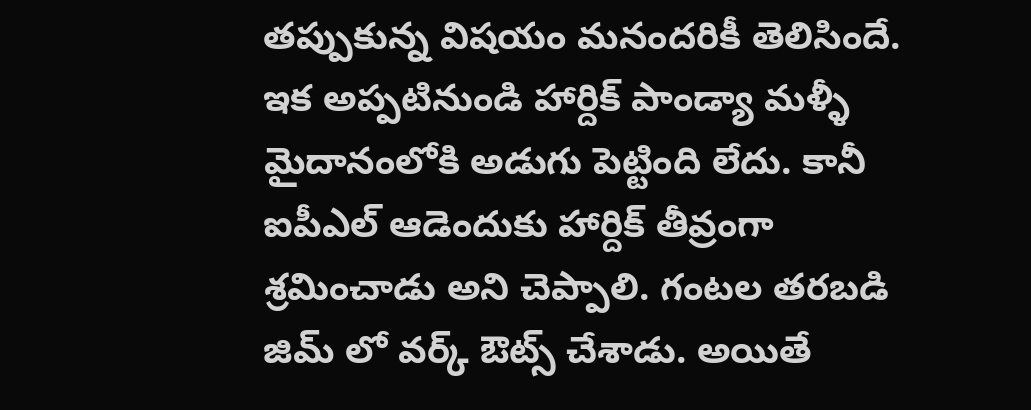తప్పుకున్న విషయం మనందరికీ తెలిసిందే. ఇక అప్పటినుండి హార్దిక్ పాండ్యా మళ్ళీ మైదానంలోకి అడుగు పెట్టింది లేదు. కానీ ఐపీఎల్ ఆడెందుకు హార్దిక్ తీవ్రంగా శ్రమించాడు అని చెప్పాలి. గంటల తరబడి జిమ్ లో వర్క్ ఔట్స్ చేశాడు. అయితే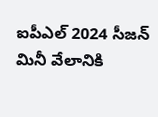ఐపీఎల్ 2024 సీజన్ మినీ వేలానికి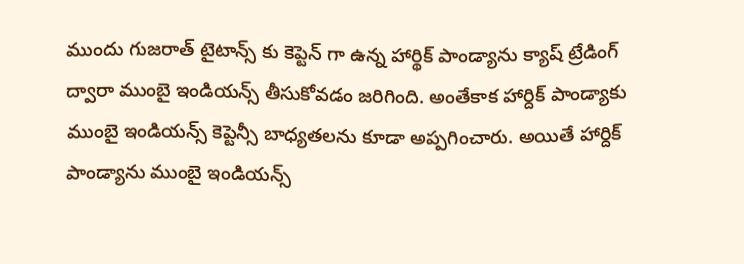ముందు గుజరాత్ టైటాన్స్ కు కెప్టెన్ గా ఉన్న హార్థిక్ పాండ్యాను క్యాష్ ట్రేడింగ్ ద్వారా ముంబై ఇండియన్స్ తీసుకోవడం జరిగింది. అంతేకాక హార్దిక్ పాండ్యాకు ముంబై ఇండియన్స్ కెప్టెన్సీ బాధ్యతలను కూడా అప్పగించారు. అయితే హార్దిక్ పాండ్యాను ముంబై ఇండియన్స్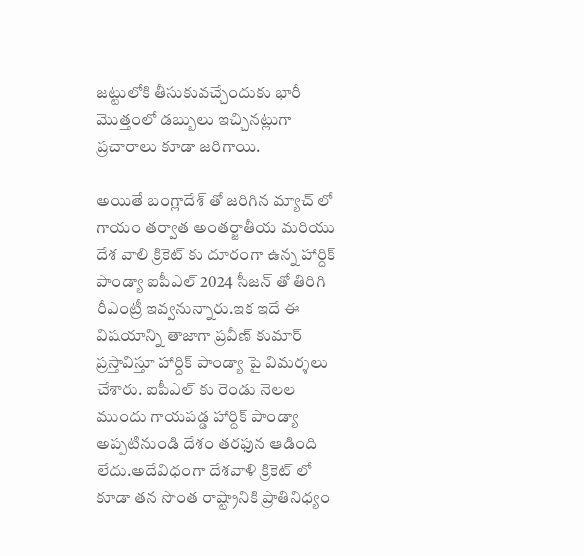జట్టులోకి తీసుకువచ్చేందుకు భారీ మొత్తంలో డబ్బులు ఇచ్చినట్లుగా ప్రచారాలు కూడా జరిగాయి.

అయితే బంగ్లాదేశ్ తో జరిగిన మ్యాచ్ లో గాయం తర్వాత అంతర్జాతీయ మరియు దేశ వాలి క్రికెట్ కు దూరంగా ఉన్న హార్దిక్ పాండ్యా ఐపీఎల్ 2024 సీజన్ తో తిరిగి రీఎంట్రీ ఇవ్వనున్నారు.ఇక ఇదే ఈ విషయాన్ని తాజాగా ప్రవీణ్ కుమార్ ప్రస్తావిస్తూ హార్దిక్ పాండ్యా పై విమర్శలు చేశారు. ఐపీఎల్ కు రెండు నెలల ముందు గాయపడ్డ హార్దిక్ పాండ్యా అప్పటినుండి దేశం తరఫున ఆడింది లేదు.అదేవిధంగా దేశవాళి క్రికెట్ లో కూడా తన సొంత రాష్ట్రానికి ప్రాతినిధ్యం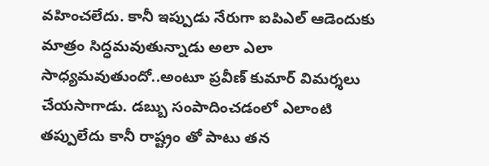వహించలేదు. కానీ ఇప్పుడు నేరుగా ఐపిఎల్ ఆడెందుకు మాత్రం సిద్ధమవుతున్నాడు అలా ఎలా సాధ్యమవుతుందో..అంటూ ప్రవీణ్ కుమార్ విమర్శలు చేయసాగాడు. డబ్బు సంపాదించడంలో ఎలాంటి తప్పులేదు కానీ రాష్ట్రం తో పాటు తన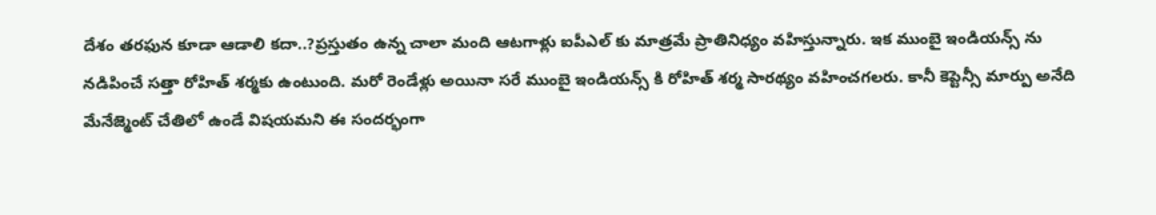దేశం తరఫున కూడా ఆడాలి కదా..?ప్రస్తుతం ఉన్న చాలా మంది ఆటగాళ్లు ఐపీఎల్ కు మాత్రమే ప్రాతినిధ్యం వహిస్తున్నారు. ఇక ముంబై ఇండియన్స్ ను నడిపించే సత్తా రోహిత్ శర్మకు ఉంటుంది. మరో రెండేళ్లు అయినా సరే ముంబై ఇండియన్స్ కి రోహిత్ శర్మ సారథ్యం వహించగలరు. కానీ కెప్టెన్సీ మార్పు అనేది మేనేజ్మెంట్ చేతిలో ఉండే విషయమని ఈ సందర్భంగా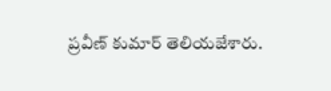ప్రవీణ్ కుమార్ తెలియజేశారు.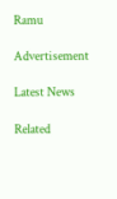Ramu

Advertisement

Latest News

Related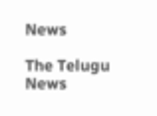News

The Telugu News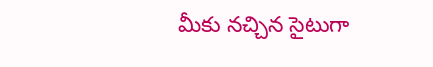మీకు నచ్చిన సైటుగా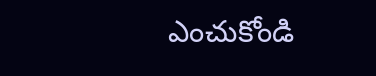ఎంచుకోండి